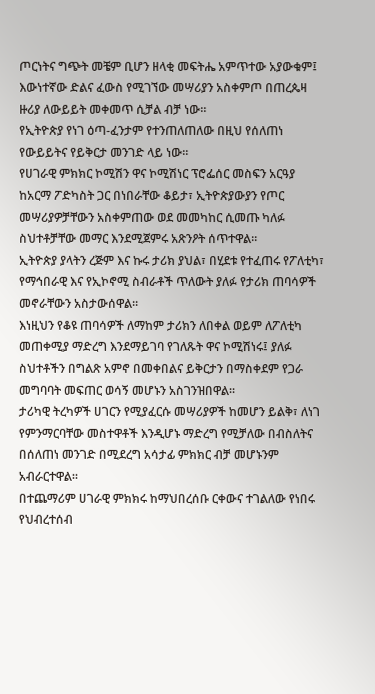ጦርነትና ግጭት መቼም ቢሆን ዘላቂ መፍትሔ አምጥተው አያውቁም፤ እውነተኛው ድልና ፈውስ የሚገኘው መሣሪያን አስቀምጦ በጠረጴዛ ዙሪያ ለውይይት መቀመጥ ሲቻል ብቻ ነው።
የኢትዮጵያ የነገ ዕጣ-ፈንታም የተንጠለጠለው በዚህ የሰለጠነ የውይይትና የይቅርታ መንገድ ላይ ነው።
የሀገራዊ ምክክር ኮሚሽን ዋና ኮሚሽነር ፕሮፌሰር መስፍን አርዓያ ከአርማ ፖድካስት ጋር በነበራቸው ቆይታ፣ ኢትዮጵያውያን የጦር መሣሪያዎቻቸውን አስቀምጠው ወደ መመካከር ሲመጡ ካለፉ ስህተቶቻቸው መማር እንደሚጀምሩ አጽንዖት ሰጥተዋል።
ኢትዮጵያ ያላትን ረጅም እና ኩሩ ታሪክ ያህል፣ በሂደቱ የተፈጠሩ የፖለቲካ፣ የማኅበራዊ እና የኢኮኖሚ ስብራቶች ጥለውት ያለፉ የታሪክ ጠባሳዎች መኖራቸውን አስታውሰዋል።
እነዚህን የቆዩ ጠባሳዎች ለማከም ታሪክን ለበቀል ወይም ለፖለቲካ መጠቀሚያ ማድረግ እንደማይገባ የገለጹት ዋና ኮሚሽነሩ፤ ያለፉ ስህተቶችን በግልጽ አምኖ በመቀበልና ይቅርታን በማስቀደም የጋራ መግባባት መፍጠር ወሳኝ መሆኑን አስገንዝበዋል።
ታሪካዊ ትረካዎች ሀገርን የሚያፈርሱ መሣሪያዎች ከመሆን ይልቅ፣ ለነገ የምንማርባቸው መስተዋቶች እንዲሆኑ ማድረግ የሚቻለው በብስለትና በሰለጠነ መንገድ በሚደረግ አሳታፊ ምክክር ብቻ መሆኑንም አብራርተዋል።
በተጨማሪም ሀገራዊ ምክክሩ ከማህበረሰቡ ርቀውና ተገልለው የነበሩ የህብረተሰብ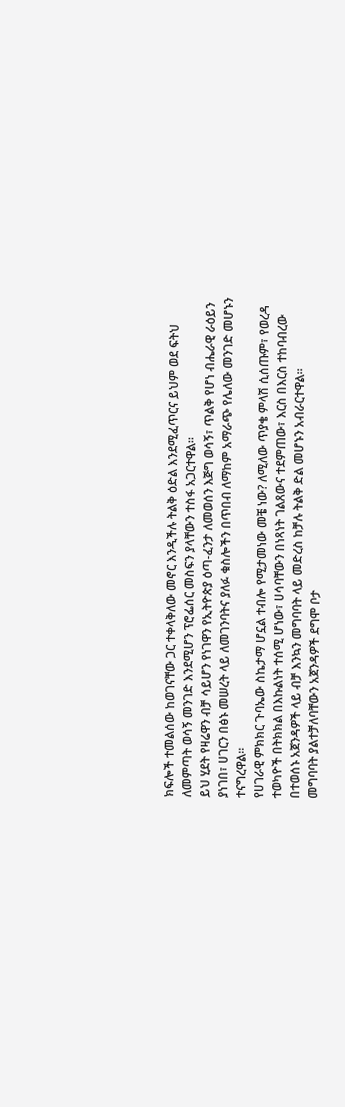ክፍሎች ተመልሰው ከወገናቸው ጋር ተቀላቅለው መኖር እንዲችሉ ትልቅ ዕድል እንደሚፈጥርና ይህም ወደ ፍትህ ለመምጣት ወሳኝ መንገድ እንደሚሆን ፕሮፌሰር መስፍን ያላቸውን ተስፋ አጋርተዋል።
ይህ ሂደት የዛሬዋን ብቻ ሳይሆን የነገዋን የኢትዮጵያ ዕጣ-ፈንታ ለመወሰን እጅግ ወሳኝ፣ ጥልቅ የሆነ ብሔራዊ ራዕይን ያነገበ፣ ሀገርን በፅኑ መሠረት ላይ ለመገንባትና ያለፉ ቁስሎችን በጥበብ ለማከም አማራጭ የሌለው መንገድ መሆኑን ተናግረዋል።
የሀገራዊ ምክክር ጉባኤው ስኬታማ ሆኗል ተብሎ የሚታመነው መቼ ነው? ለሚለው ጥያቄ ምላሽ ሲሰጡም፣ የወረዳ ተወካዮች በትክክል በእኩልነት ተሰሚ ሆነው፣ ሀሳባቸውን በነጻነት ገልጸውና ተደምጠው፣ እርስ በእርስ ተከባብረው በተወሰኑ አጀንዳዎች ላይ ብቻ እንኳን መግባባት ላይ መድረስ ከቻሉ ትልቅ ድል መሆኑን አብራርተዋል።
መግባባት ያልተቻለባቸውን አጀንዳዎች ደግሞ ቦታ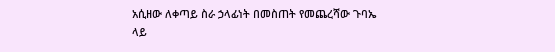አሲዘው ለቀጣይ ስራ ኃላፊነት በመስጠት የመጨረሻው ጉባኤ ላይ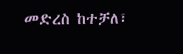መድረስ ከተቻለ፣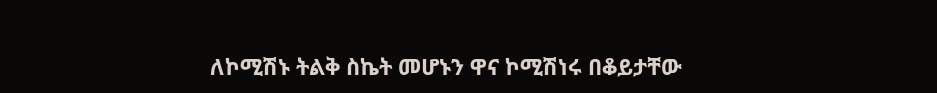ለኮሚሽኑ ትልቅ ስኬት መሆኑን ዋና ኮሚሽነሩ በቆይታቸው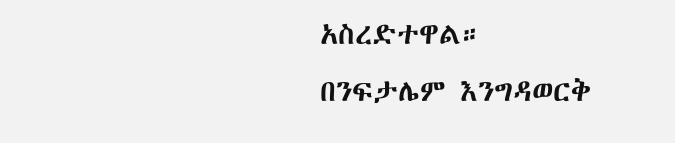አስረድተዋል።
በንፍታሌም እንግዳወርቅ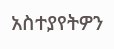አስተያየትዎን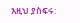እዚህ ያስፍሩ: